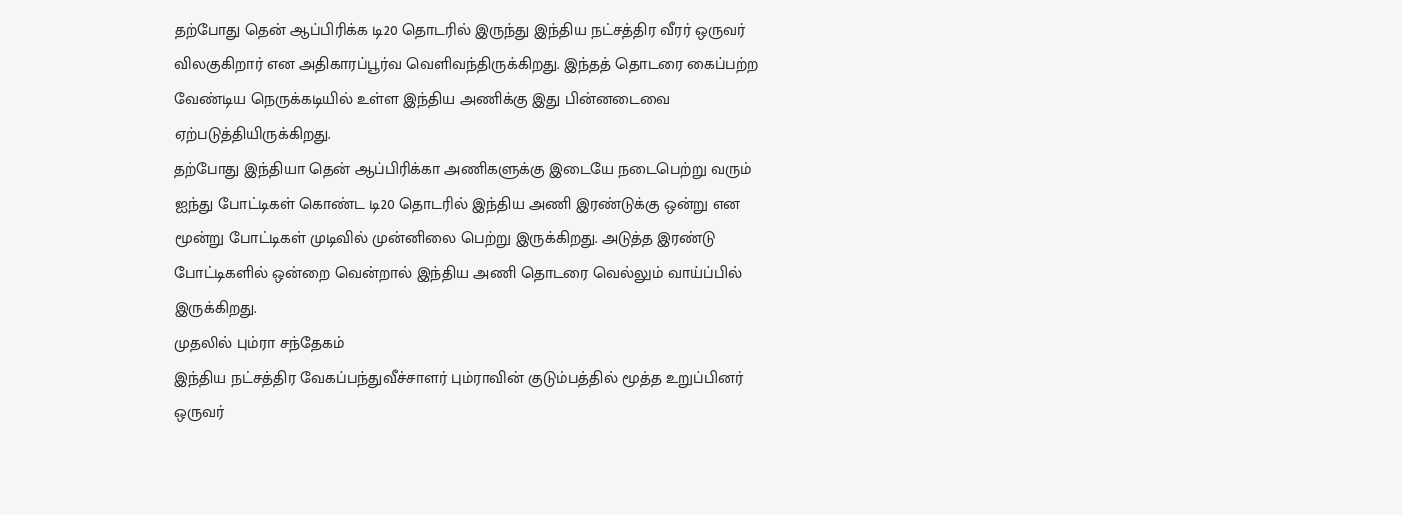தற்போது தென் ஆப்பிரிக்க டி20 தொடரில் இருந்து இந்திய நட்சத்திர வீரர் ஒருவர் விலகுகிறார் என அதிகாரப்பூர்வ வெளிவந்திருக்கிறது. இந்தத் தொடரை கைப்பற்ற வேண்டிய நெருக்கடியில் உள்ள இந்திய அணிக்கு இது பின்னடைவை ஏற்படுத்தியிருக்கிறது.
தற்போது இந்தியா தென் ஆப்பிரிக்கா அணிகளுக்கு இடையே நடைபெற்று வரும் ஐந்து போட்டிகள் கொண்ட டி20 தொடரில் இந்திய அணி இரண்டுக்கு ஒன்று என மூன்று போட்டிகள் முடிவில் முன்னிலை பெற்று இருக்கிறது. அடுத்த இரண்டு போட்டிகளில் ஒன்றை வென்றால் இந்திய அணி தொடரை வெல்லும் வாய்ப்பில் இருக்கிறது.
முதலில் பும்ரா சந்தேகம்
இந்திய நட்சத்திர வேகப்பந்துவீச்சாளர் பும்ராவின் குடும்பத்தில் மூத்த உறுப்பினர் ஒருவர்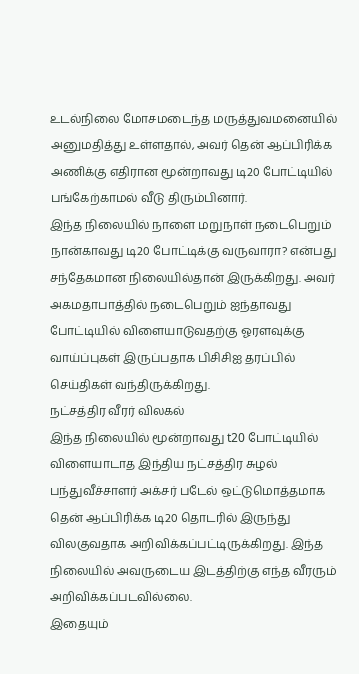உடல்நிலை மோசமடைந்த மருத்துவமனையில் அனுமதித்து உள்ளதால், அவர் தென் ஆப்பிரிக்க அணிக்கு எதிரான மூன்றாவது டி20 போட்டியில் பங்கேற்காமல் வீடு திரும்பினார்.
இந்த நிலையில் நாளை மறுநாள் நடைபெறும் நான்காவது டி20 போட்டிக்கு வருவாரா? என்பது சந்தேகமான நிலையில்தான் இருக்கிறது. அவர் அகமதாபாத்தில் நடைபெறும் ஐந்தாவது போட்டியில் விளையாடுவதற்கு ஓரளவுக்கு வாய்ப்புகள் இருப்பதாக பிசிசிஐ தரப்பில் செய்திகள் வந்திருக்கிறது.
நட்சத்திர வீரர் விலகல்
இந்த நிலையில் மூன்றாவது t20 போட்டியில் விளையாடாத இந்திய நட்சத்திர சுழல் பந்துவீச்சாளர் அக்சர் படேல் ஒட்டுமொத்தமாக தென் ஆப்பிரிக்க டி20 தொடரில் இருந்து விலகுவதாக அறிவிக்கப்பட்டிருக்கிறது. இந்த நிலையில் அவருடைய இடத்திற்கு எந்த வீரரும் அறிவிக்கப்படவில்லை.
இதையும்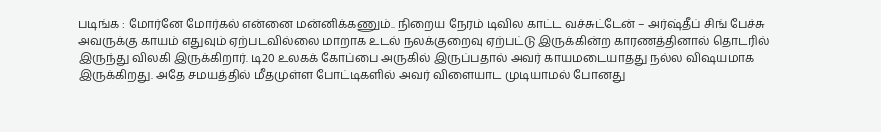படிங்க : மோர்னே மோர்கல் என்னை மன்னிக்கணும்.. நிறைய நேரம் டிவில காட்ட வச்சுட்டேன் – அர்ஷ்தீப் சிங் பேச்சு
அவருக்கு காயம் எதுவும் ஏற்படவில்லை மாறாக உடல் நலக்குறைவு ஏற்பட்டு இருக்கின்ற காரணத்தினால் தொடரில் இருந்து விலகி இருக்கிறார். டி20 உலகக் கோப்பை அருகில் இருப்பதால் அவர் காயமடையாதது நல்ல விஷயமாக இருக்கிறது. அதே சமயத்தில் மீதமுள்ள போட்டிகளில் அவர் விளையாட முடியாமல் போனது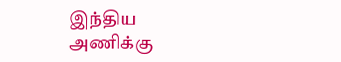இந்திய அணிக்கு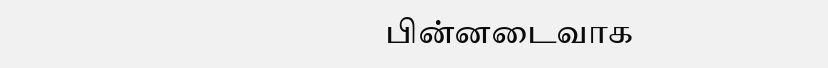பின்னடைவாக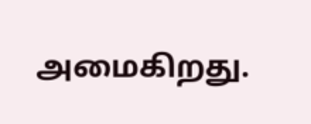அமைகிறது.